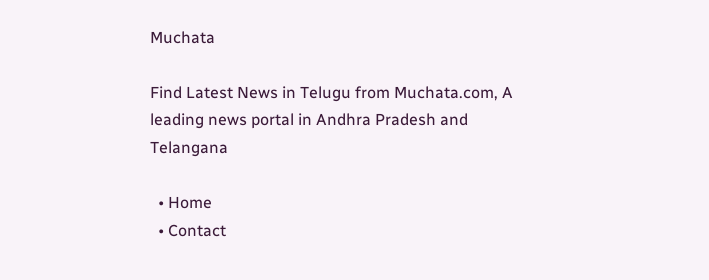Muchata

Find Latest News in Telugu from Muchata.com, A leading news portal in Andhra Pradesh and Telangana

  • Home
  • Contact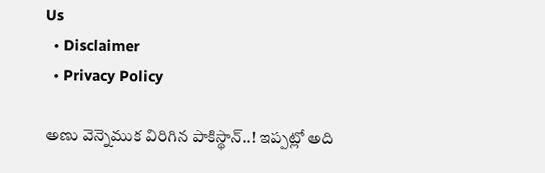Us
  • Disclaimer
  • Privacy Policy

అణు వెన్నెముక విరిగిన పాకిస్థాన్..! ఇప్పట్లో అది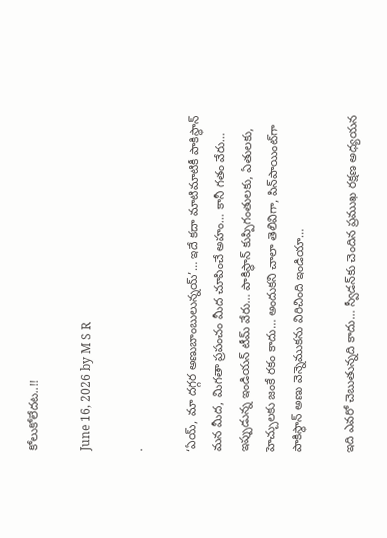కోలుకోలేదట..!!

June 16, 2026 by M S R

.

‘ఏయ్, మా దగ్గర అణుబాంబులున్నయ్’… ఇదే కదా మాటిమాటికీ పాకిస్థాన్ మన మీద, మిగతా ప్రపంచం మీద చూపించే అహం… కానీ గతం వేరు… ఇప్పుడున్న ఇండియన్ టీమ్ వేరు… పాకిస్థాన్ కుప్పిగంతులకు, ఏతులకు, హెచ్చులకు జంకే రకం కాదు… అందుకని చాలా తెలివిగా, పిన్‌పాయింట్‌గా పాకిస్థాన్ అణు వెన్నెముకను విరిచింది ఇండియా…

ఇది ఎవరో చెబుతున్నది కాదు… స్వీడన్‌కు చెందిన ప్రముఖ రక్షణ అధ్యయన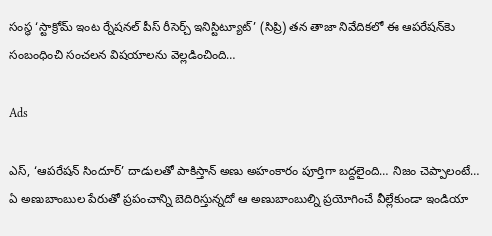సంస్థ ‘స్టాక్రోమ్ ఇంట ర్నేషనల్ పీస్ రీసెర్చ్ ఇనిస్టిట్యూట్’ (సిప్రి) తన తాజా నివేదికలో ఈ ఆపరేషన్‌కెు సంబంధించి సంచలన విషయాలను వెల్లడించింది…

Ads

ఎస్, ‘ఆపరేషన్ సిందూర్’ దాడులతో పాకిస్తాన్ అణు అహంకారం పూర్తిగా బద్దలైంది… నిజం చెప్పాలంటే… ఏ అణుబాంబుల పేరుతో ప్రపంచాన్ని బెదిరిస్తున్నదో ఆ అణుబాంబుల్ని ప్రయోగించే వీల్లేకుండా ఇండియా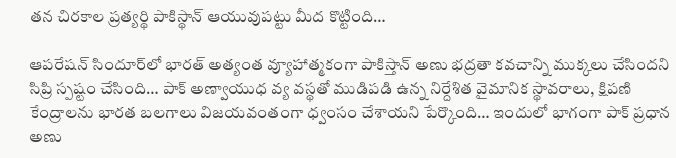తన చిరకాల ప్రత్యర్థి పాకిస్థాన్ ఆయువుపట్టు మీద కొట్టింది…

ఆపరేషన్ సిందూర్‌లో భారత్ అత్యంత వ్యూహాత్మకంగా పాకిస్తాన్ అణు భద్రతా కవచాన్ని ముక్కలు చేసిందని సిప్రి స్పష్టం చేసింది… పాక్ అణ్వాయుధ వ్య వస్థతో ముడిపడి ఉన్న నిర్దేశిత వైమానిక స్థావరాలు, క్షిపణి కేంద్రాలను భారత బలగాలు విజయవంతంగా ధ్వంసం చేశాయని పేర్కొంది… ఇందులో భాగంగా పాక్ ప్రధాన అణు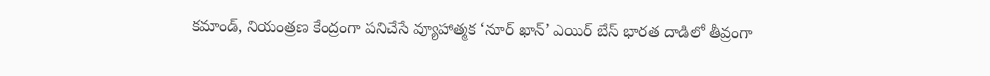కమాండ్, నియంత్రణ కేంద్రంగా పనిచేసే వ్యూహాత్మక ‘నూర్ ఖాన్’ ఎయిర్ బేస్ భారత దాడిలో తీవ్రంగా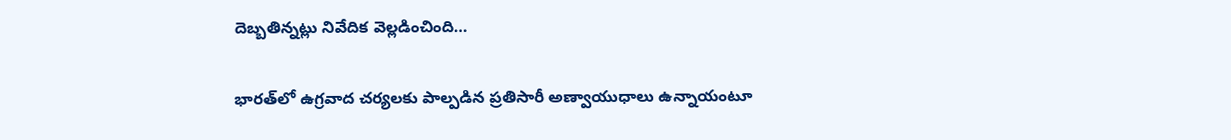దెబ్బతిన్నట్లు నివేదిక వెల్లడించింది…

భారత్‌లో ఉగ్రవాద చర్యలకు పాల్పడిన ప్రతిసారీ అణ్వాయుధాలు ఉన్నాయంటూ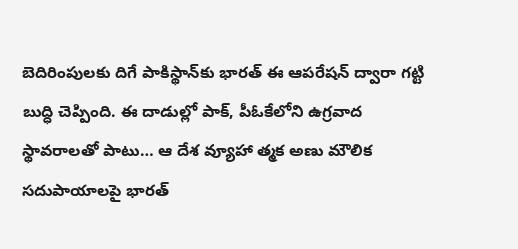బెదిరింపులకు దిగే పాకిస్థాన్‌కు భారత్ ఈ ఆపరేషన్ ద్వారా గట్టి బుద్ధి చెప్పింది. ఈ దాడుల్లో పాక్, పీఓకేలోని ఉగ్రవాద స్థావరాలతో పాటు… ఆ దేశ వ్యూహా త్మక అణు మౌలిక సదుపాయాలపై భారత్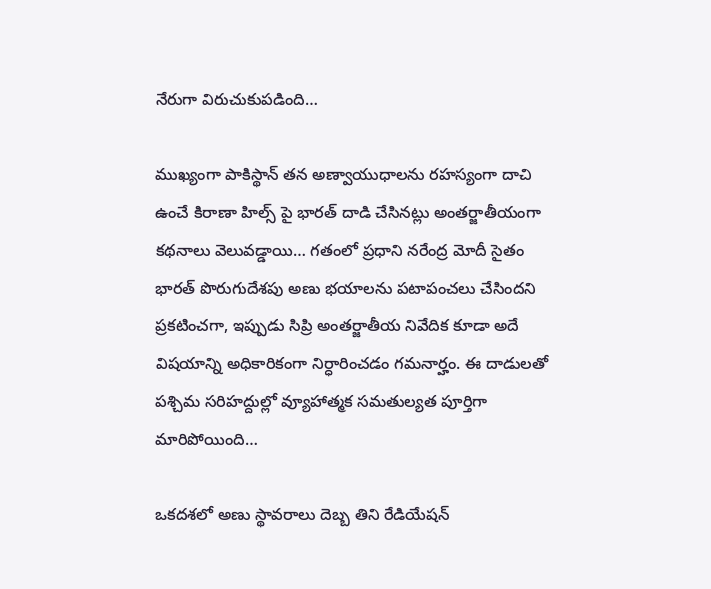నేరుగా విరుచుకుపడింది…

ముఖ్యంగా పాకిస్థాన్ తన అణ్వాయుధాలను రహస్యంగా దాచి ఉంచే కిరాణా హిల్స్ పై భారత్ దాడి చేసినట్లు అంతర్జాతీయంగా కథనాలు వెలువడ్డాయి… గతంలో ప్రధాని నరేంద్ర మోదీ సైతం భారత్ పొరుగుదేశపు అణు భయాలను పటాపంచలు చేసిందని ప్రకటించగా, ఇప్పుడు సిప్రి అంతర్జాతీయ నివేదిక కూడా అదే విషయాన్ని అధికారికంగా నిర్ధారించడం గమనార్హం. ఈ దాడులతో పశ్చిమ సరిహద్దుల్లో వ్యూహాత్మక సమతుల్యత పూర్తిగా మారిపోయింది…

ఒకదశలో అణు స్థావరాలు దెబ్బ తిని రేడియేషన్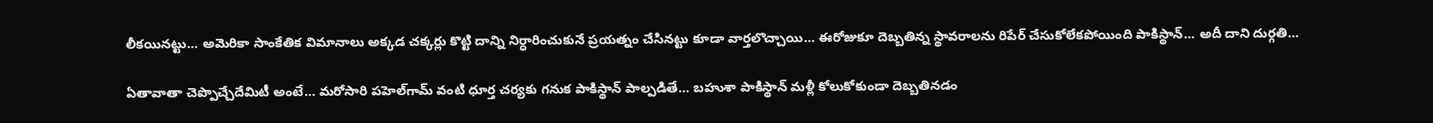లీకయినట్టు… అమెరికా సాంకేతిక విమానాలు అక్కడ చక్కర్లు కొట్టి దాన్ని నిర్ధారించుకునే ప్రయత్నం చేసినట్టు కూడా వార్తలొచ్చాయి… ఈరోజుకూ దెబ్బతిన్న స్థావరాలను రిపేర్ చేసుకోలేకపోయింది పాకిస్థాన్… అదీ దాని దుర్గతి…

ఏతావాతా చెప్పొచ్చేదేమిటీ అంటే… మరోసారి పహెల్‌గామ్ వంటి ధూర్త చర్యకు గనుక పాకిస్థాన్ పాల్పడితే… బహుశా పాకిస్థాన్ మళ్లీ కోలుకోకుండా దెబ్బతినడం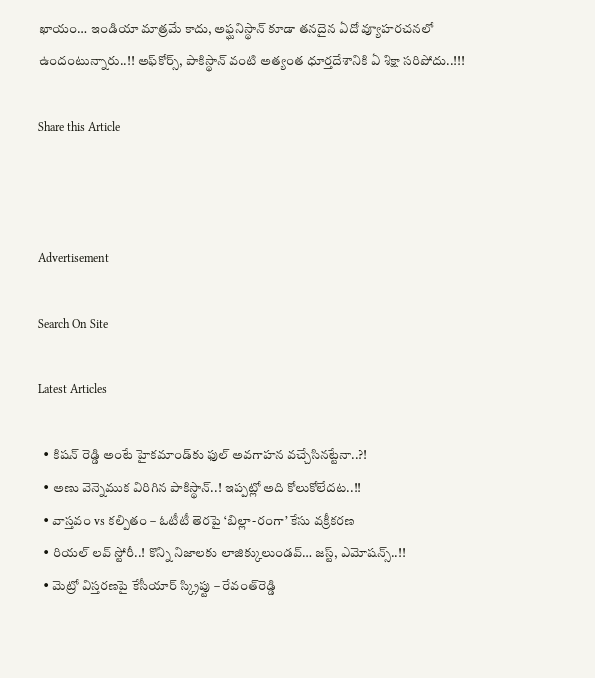ఖాయం… ఇండియా మాత్రమే కాదు, అఫ్ఘనిస్థాన్ కూడా తనదైన ఏదో వ్యూహరచనలో ఉందంటున్నారు..!! అఫ్‌కోర్స్, పాకిస్థాన్ వంటి అత్యంత ధూర్తదేశానికి ఏ శిక్షా సరిపోదు..!!!

Share this Article



Advertisement

Search On Site

Latest Articles

  • కిషన్ రెడ్డి అంటే హైకమాండ్‌కు ఫుల్ అవగాహన వచ్చేసినట్టేనా..?!
  • అణు వెన్నెముక విరిగిన పాకిస్థాన్..! ఇప్పట్లో అది కోలుకోలేదట..!!
  • వాస్తవం vs కల్పితం – ఓటీటీ తెరపై ‘బిల్లా-రంగా’ కేసు వక్రీకరణ
  • రియల్ లవ్ స్టోరీ..! కొన్ని నిజాలకు లాజిక్కులుండవ్… జస్ట్, ఎమోషన్స్..!!
  • మెట్రో విస్తరణపై కేసీయార్ స్క్రిప్టు – రేవంత్‌రెడ్డి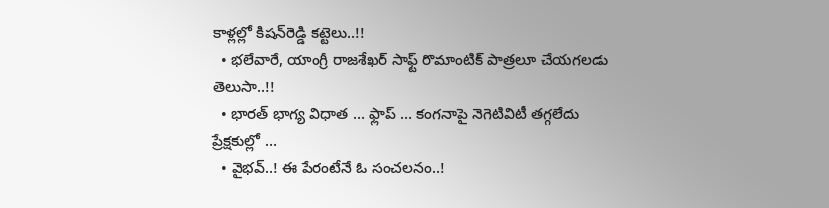కాళ్లల్లో కిషన్‌రెడ్డి కట్టెలు..!!
  • భలేవారే, యాంగ్రీ రాజశేఖర్‌ సాఫ్ట్ రొమాంటిక్ పాత్రలూ చేయగలడు తెలుసా..!!
  • భారత్ భాగ్య విధాత … ఫ్లాప్ … కంగనాపై నెగెటివిటీ తగ్గలేదు ప్రేక్షకుల్లో …
  • వైభవ్..! ఈ పేరంటేనే ఓ సంచలనం..!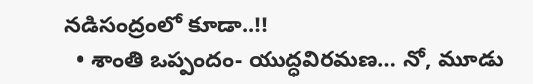నడిసంద్రంలో కూడా..!!
  • శాంతి ఒప్పందం- యుద్ధవిరమణ… నో, మూడు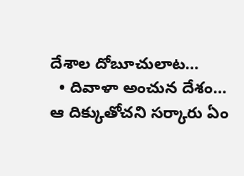దేశాల దోబూచులాట…
  • దివాళా అంచున దేశం… ఆ దిక్కుతోచని సర్కారు ఏం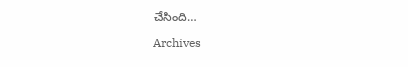చేసింది…

Archives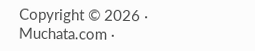Copyright © 2026 · Muchata.com ·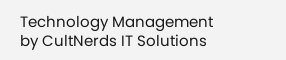Technology Management by CultNerds IT Solutions